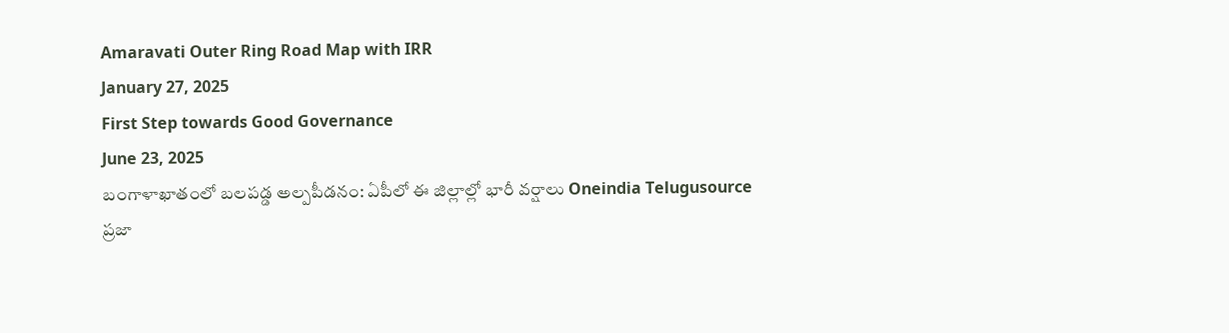Amaravati Outer Ring Road Map with IRR
January 27, 2025
First Step towards Good Governance
June 23, 2025
బంగాళాఖాతంలో బలపడ్డ అల్పపీడనం: ఏపీలో ఈ జిల్లాల్లో భారీ వర్షాలు Oneindia Telugusource
ప్రజా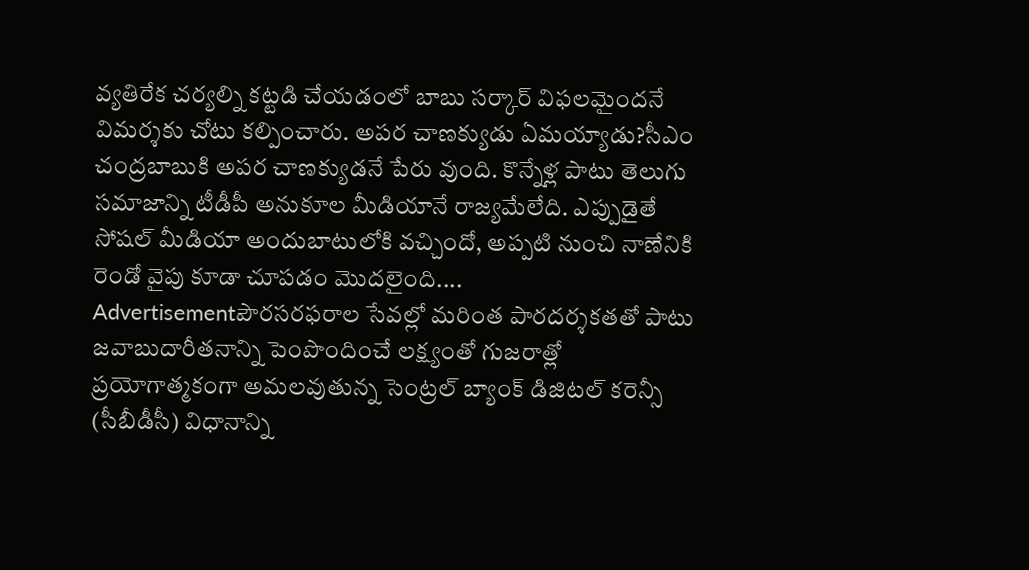వ్యతిరేక చర్యల్ని కట్టడి చేయడంలో బాబు సర్కార్ విఫలమైందనే విమర్శకు చోటు కల్పించారు. అపర చాణక్యుడు ఏమయ్యాడు?సీఎం చంద్రబాబుకి అపర చాణక్యుడనే పేరు వుంది. కొన్నేళ్ల పాటు తెలుగు సమాజాన్ని టీడీపీ అనుకూల మీడియానే రాజ్యమేలేది. ఎప్పుడైతే సోషల్ మీడియా అందుబాటులోకి వచ్చిందో, అప్పటి నుంచి నాణేనికి రెండో వైపు కూడా చూపడం మొదలైంది....
Advertisementపౌరసరఫరాల సేవల్లో మరింత పారదర్శకతతో పాటు జవాబుదారీతనాన్ని పెంపొందించే లక్ష్యంతో గుజరాత్లో ప్రయోగాత్మకంగా అమలవుతున్న సెంట్రల్ బ్యాంక్ డిజిటల్ కరెన్సీ (సీబీడీసీ) విధానాన్ని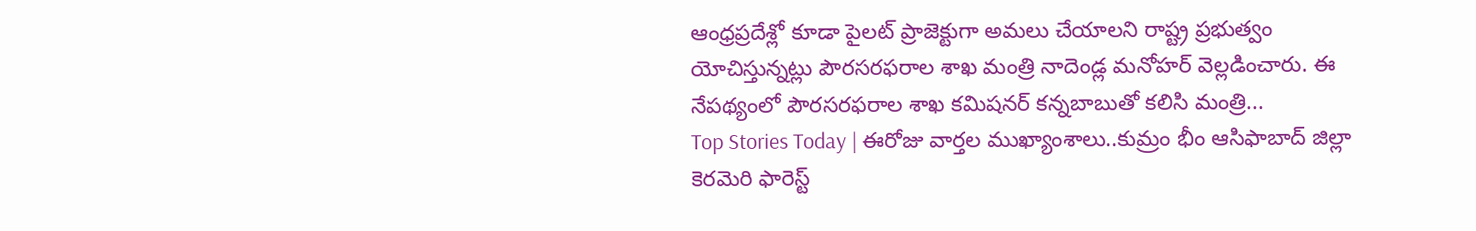ఆంధ్రప్రదేశ్లో కూడా పైలట్ ప్రాజెక్టుగా అమలు చేయాలని రాష్ట్ర ప్రభుత్వం యోచిస్తున్నట్లు పౌరసరఫరాల శాఖ మంత్రి నాదెండ్ల మనోహర్ వెల్లడించారు. ఈ నేపథ్యంలో పౌరసరఫరాల శాఖ కమిషనర్ కన్నబాబుతో కలిసి మంత్రి...
Top Stories Today | ఈరోజు వార్తల ముఖ్యాంశాలు..కుమ్రం భీం ఆసిఫాబాద్ జిల్లా కెరమెరి ఫారెస్ట్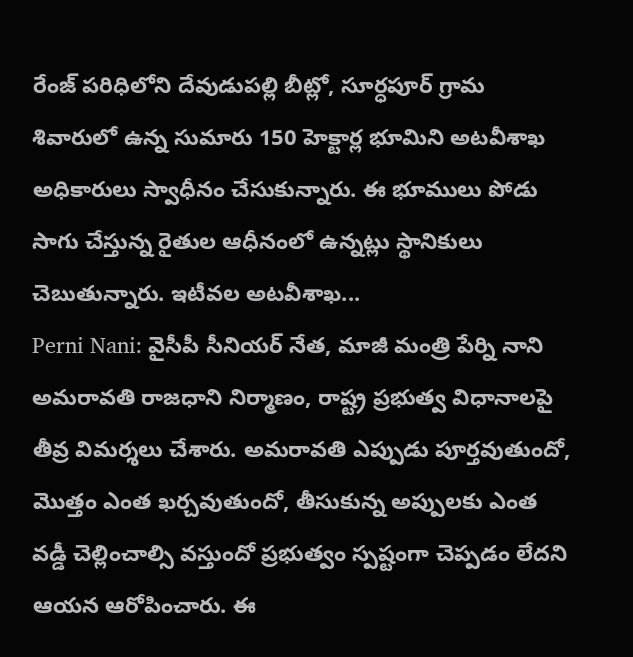రేంజ్ పరిధిలోని దేవుడుపల్లి బీట్లో, సూర్ధపూర్ గ్రామ శివారులో ఉన్న సుమారు 150 హెక్టార్ల భూమిని అటవీశాఖ అధికారులు స్వాధీనం చేసుకున్నారు. ఈ భూములు పోడు సాగు చేస్తున్న రైతుల ఆధీనంలో ఉన్నట్లు స్థానికులు చెబుతున్నారు. ఇటీవల అటవీశాఖ...
Perni Nani: వైసీపీ సీనియర్ నేత, మాజీ మంత్రి పేర్ని నాని అమరావతి రాజధాని నిర్మాణం, రాష్ట్ర ప్రభుత్వ విధానాలపై తీవ్ర విమర్శలు చేశారు. అమరావతి ఎప్పుడు పూర్తవుతుందో, మొత్తం ఎంత ఖర్చవుతుందో, తీసుకున్న అప్పులకు ఎంత వడ్డీ చెల్లించాల్సి వస్తుందో ప్రభుత్వం స్పష్టంగా చెప్పడం లేదని ఆయన ఆరోపించారు. ఈ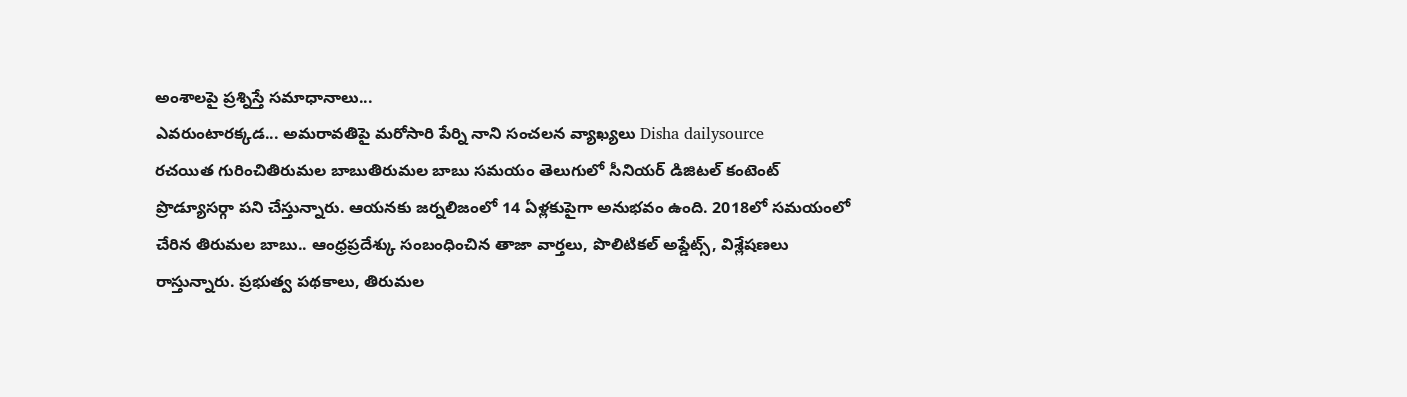అంశాలపై ప్రశ్నిస్తే సమాధానాలు...
ఎవరుంటారక్కడ... అమరావతిపై మరోసారి పేర్ని నాని సంచలన వ్యాఖ్యలు Disha dailysource
రచయిత గురించితిరుమల బాబుతిరుమల బాబు సమయం తెలుగులో సీనియర్ డిజిటల్ కంటెంట్ ప్రొడ్యూసర్గా పని చేస్తున్నారు. ఆయనకు జర్నలిజంలో 14 ఏళ్లకుపైగా అనుభవం ఉంది. 2018లో సమయంలో చేరిన తిరుమల బాబు.. ఆంధ్రప్రదేశ్కు సంబంధించిన తాజా వార్తలు, పొలిటికల్ అప్డేట్స్, విశ్లేషణలు రాస్తున్నారు. ప్రభుత్వ పథకాలు, తిరుమల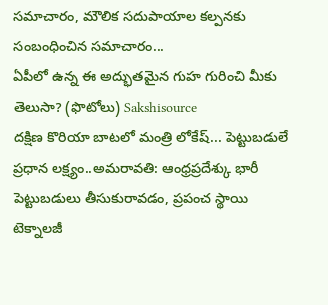సమాచారం, మౌలిక సదుపాయాల కల్పనకు సంబంధించిన సమాచారం...
ఏపీలో ఉన్న ఈ అద్భుతమైన గుహ గురించి మీకు తెలుసా? (ఫొటోలు) Sakshisource
దక్షిణ కొరియా బాటలో మంత్రి లోకేష్... పెట్టుబడులే ప్రధాన లక్ష్యం..అమరావతి: ఆంధ్రప్రదేశ్కు భారీ పెట్టుబడులు తీసుకురావడం, ప్రపంచ స్థాయి టెక్నాలజీ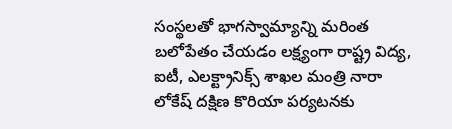సంస్థలతో భాగస్వామ్యాన్ని మరింత బలోపేతం చేయడం లక్ష్యంగా రాష్ట్ర విద్య, ఐటీ, ఎలక్ట్రానిక్స్ శాఖల మంత్రి నారా లోకేష్ దక్షిణ కొరియా పర్యటనకు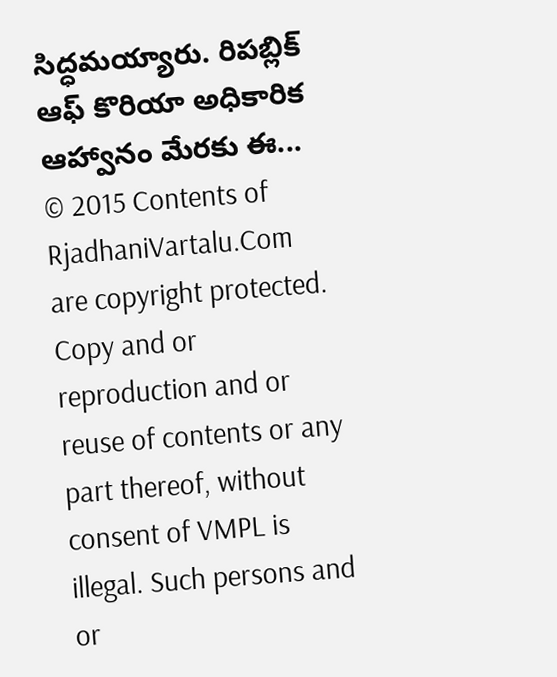సిద్ధమయ్యారు. రిపబ్లిక్ ఆఫ్ కొరియా అధికారిక ఆహ్వానం మేరకు ఈ...
© 2015 Contents of RjadhaniVartalu.Com are copyright protected. Copy and or reproduction and or reuse of contents or any part thereof, without consent of VMPL is illegal. Such persons and or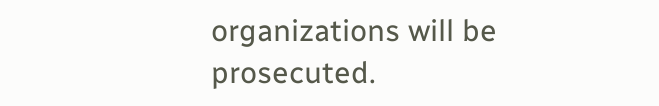organizations will be prosecuted.